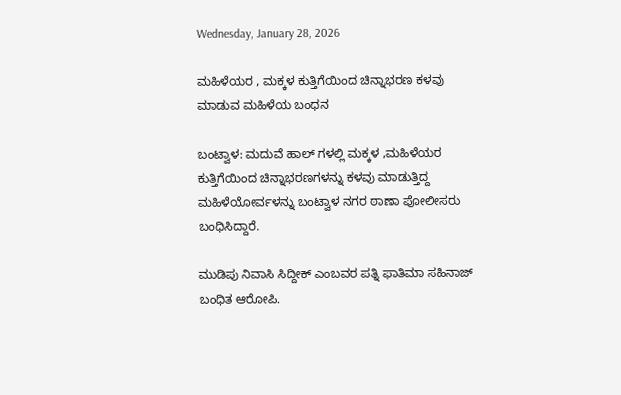Wednesday, January 28, 2026

ಮಹಿಳೆಯರ , ಮಕ್ಕಳ ಕುತ್ತಿಗೆಯಿಂದ ಚಿನ್ನಾಭರಣ ಕಳವು ಮಾಡುವ ಮಹಿಳೆಯ ಬಂಧನ

ಬಂಟ್ವಾಳ: ಮದುವೆ ಹಾಲ್ ಗಳಲ್ಲಿ ಮಕ್ಕಳ ,ಮಹಿಳೆಯರ ಕುತ್ತಿಗೆಯಿಂದ ಚಿನ್ನಾಭರಣಗಳನ್ನು ಕಳವು ಮಾಡುತ್ತಿದ್ದ ಮಹಿಳೆಯೋರ್ವಳನ್ನು ಬಂಟ್ವಾಳ ನಗರ ಠಾಣಾ ಪೋಲೀಸರು ಬಂಧಿಸಿದ್ದಾರೆ.

ಮುಡಿಪು ನಿವಾಸಿ ಸಿದ್ದೀಕ್ ಎಂಬವರ ಪತ್ನಿ ಫಾತಿಮಾ ಸಹಿನಾಜ್ ಬಂಧಿತ ಆರೋಪಿ.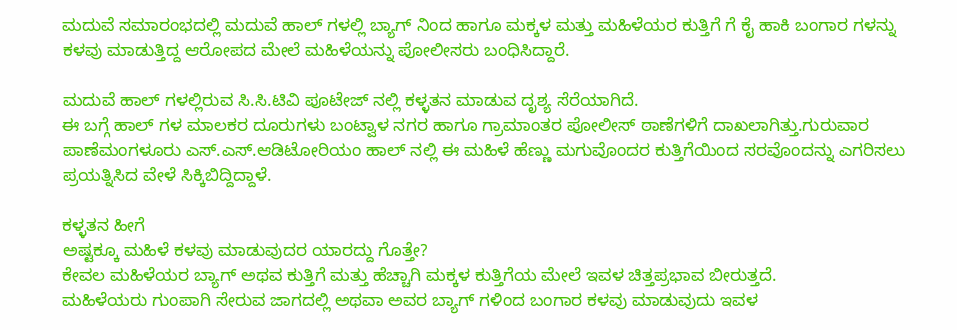ಮದುವೆ ಸಮಾರಂಭದಲ್ಲಿ ಮದುವೆ ಹಾಲ್ ಗಳಲ್ಲಿ ಬ್ಯಾಗ್ ನಿಂದ ಹಾಗೂ ಮಕ್ಕಳ ಮತ್ತು ಮಹಿಳೆಯರ ಕುತ್ತಿಗೆ ಗೆ ಕೈ ಹಾಕಿ ಬಂಗಾರ ಗಳನ್ನು ಕಳವು ಮಾಡುತ್ತಿದ್ದ ಆರೋಪದ ಮೇಲೆ ಮಹಿಳೆಯನ್ನು ಪೋಲೀಸರು ಬಂಧಿಸಿದ್ದಾರೆ.

ಮದುವೆ ಹಾಲ್ ಗಳಲ್ಲಿರುವ ಸಿ.ಸಿ.ಟಿವಿ ಪೂಟೇಜ್ ನಲ್ಲಿ ಕಳ್ಳತನ ಮಾಡುವ ದೃಶ್ಯ ಸೆರೆಯಾಗಿದೆ.
ಈ ಬಗ್ಗೆ ಹಾಲ್ ಗಳ ಮಾಲಕರ ದೂರುಗಳು ಬಂಟ್ವಾಳ ನಗರ ಹಾಗೂ ಗ್ರಾಮಾಂತರ ಪೋಲೀಸ್ ಠಾಣೆಗಳಿಗೆ ದಾಖಲಾಗಿತ್ತು.ಗುರುವಾರ ಪಾಣೆಮಂಗಳೂರು ಎಸ್.ಎಸ್.ಆಡಿಟೋರಿಯಂ ಹಾಲ್ ನಲ್ಲಿ ಈ ಮಹಿಳೆ ಹೆಣ್ಣು ಮಗುವೊಂದರ ಕುತ್ತಿಗೆಯಿಂದ ಸರವೊಂದನ್ನು ಎಗರಿಸಲು ಪ್ರಯತ್ನಿಸಿದ ವೇಳೆ ಸಿಕ್ಕಿಬಿದ್ದಿದ್ದಾಳೆ.

ಕಳ್ಳತನ ಹೀಗೆ
ಅಷ್ಟಕ್ಕೂ ಮಹಿಳೆ ಕಳವು ಮಾಡುವುದರ ಯಾರದ್ದು ಗೊತ್ತೇ?
ಕೇವಲ ಮಹಿಳೆಯರ ಬ್ಯಾಗ್ ಅಥವ ಕುತ್ತಿಗೆ ಮತ್ತು ಹೆಚ್ಚಾಗಿ ಮಕ್ಕಳ ಕುತ್ತಿಗೆಯ ಮೇಲೆ ಇವಳ ಚಿತ್ತಪ್ರಭಾವ ಬೀರುತ್ತದೆ.
ಮಹಿಳೆಯರು ಗುಂಪಾಗಿ ಸೇರುವ ಜಾಗದಲ್ಲಿ ಅಥವಾ ಅವರ ಬ್ಯಾಗ್ ಗಳಿಂದ ಬಂಗಾರ ಕಳವು ಮಾಡುವುದು ಇವಳ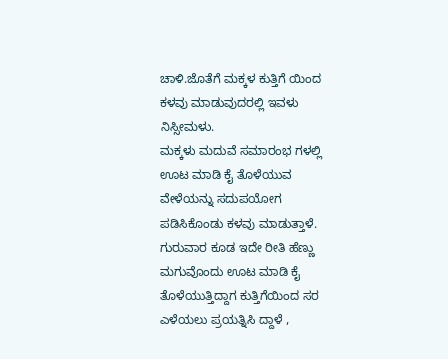ಚಾಳಿ.ಜೊತೆಗೆ ಮಕ್ಕಳ ಕುತ್ತಿಗೆ ಯಿಂದ ಕಳವು ಮಾಡುವುದರಲ್ಲಿ ಇವಳು ನಿಸ್ಸೀಮಳು.
ಮಕ್ಕಳು ಮದುವೆ ಸಮಾರಂಭ ಗಳಲ್ಲಿ ಊಟ ಮಾಡಿ ಕೈ ತೊಳೆಯುವ ವೇಳೆಯನ್ನು ಸದುಪಯೋಗ ಪಡಿಸಿಕೊಂಡು ಕಳವು ಮಾಡುತ್ತಾಳೆ.
ಗುರುವಾರ ಕೂಡ ಇದೇ ರೀತಿ ಹೆಣ್ಣು ಮಗುವೊಂದು ಊಟ ಮಾಡಿ ಕೈ ತೊಳೆಯುತ್ತಿದ್ದಾಗ ಕುತ್ತಿಗೆಯಿಂದ ಸರ ಎಳೆಯಲು ಪ್ರಯತ್ನಿಸಿ ದ್ದಾಳೆ ,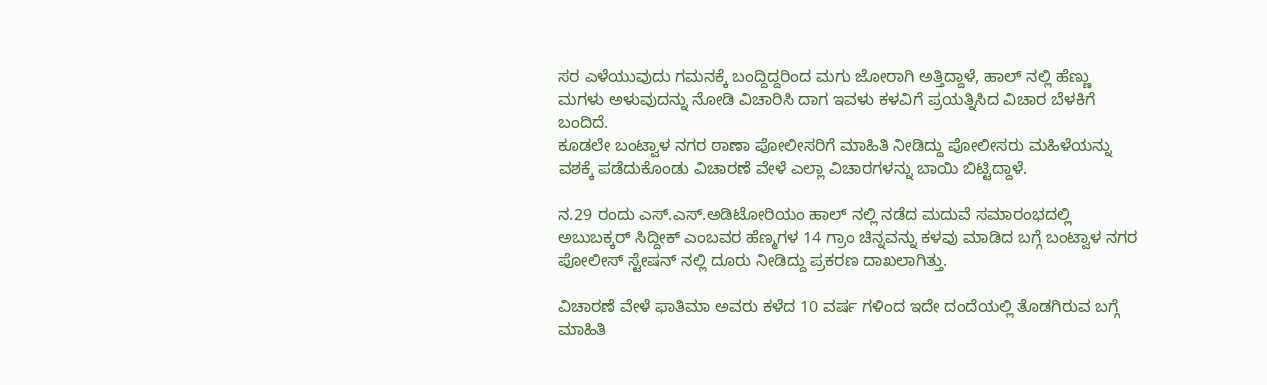ಸರ ಎಳೆಯುವುದು ಗಮನಕ್ಕೆ ಬಂದ್ದಿದ್ದರಿಂದ ಮಗು ಜೋರಾಗಿ ಅತ್ತಿದ್ದಾಳೆ, ಹಾಲ್ ನಲ್ಲಿ ಹೆಣ್ಣು ಮಗಳು ಅಳುವುದನ್ನು ನೋಡಿ ವಿಚಾರಿಸಿ ದಾಗ ಇವಳು ಕಳವಿಗೆ ಪ್ರಯತ್ನಿಸಿದ ವಿಚಾರ ಬೆಳಕಿಗೆ ಬಂದಿದೆ.
ಕೂಡಲೇ ಬಂಟ್ವಾಳ ನಗರ ಠಾಣಾ ಪೋಲೀಸರಿಗೆ ಮಾಹಿತಿ ನೀಡಿದ್ದು ಪೋಲೀಸರು ಮಹಿಳೆಯನ್ನು ವಶಕ್ಕೆ ಪಡೆದುಕೊಂಡು ವಿಚಾರಣೆ ವೇಳೆ ಎಲ್ಲಾ ವಿಚಾರಗಳನ್ನು ಬಾಯಿ ಬಿಟ್ಟಿದ್ದಾಳೆ.

ನ.29 ರಂದು ಎಸ್.ಎಸ್‌.ಅಡಿಟೋರಿಯಂ ಹಾಲ್ ನಲ್ಲಿ ನಡೆದ ಮದುವೆ ಸಮಾರಂಭದಲ್ಲಿ ಅಬುಬಕ್ಕರ್ ಸಿದ್ದೀಕ್ ಎಂಬವರ ಹೆಣ್ಮಗಳ 14 ಗ್ರಾಂ ಚಿನ್ನವನ್ನು ಕಳವು ಮಾಡಿದ ಬಗ್ಗೆ ಬಂಟ್ವಾಳ ನಗರ ಪೋಲೀಸ್ ಸ್ಟೇಷನ್ ನಲ್ಲಿ ದೂರು ನೀಡಿದ್ದು ಪ್ರಕರಣ ದಾಖಲಾಗಿತ್ತು.

ವಿಚಾರಣೆ ವೇಳೆ ಫಾತಿಮಾ ಅವರು ಕಳೆದ 10 ವರ್ಷ ಗಳಿಂದ ಇದೇ ದಂದೆಯಲ್ಲಿ ತೊಡಗಿರುವ ಬಗ್ಗೆ ಮಾಹಿತಿ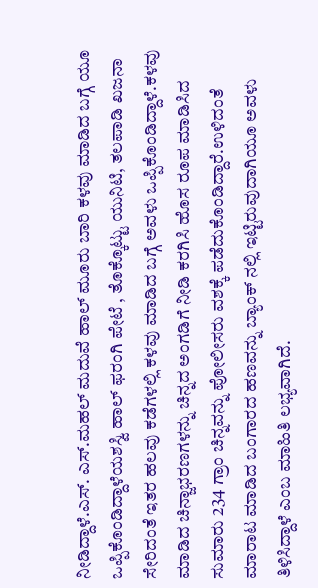ನೀಡಿದ್ದಾಳೆ.ಎಸ್. ಎಸ್.ಮಹಲ್ ಮದುವೆ ಹಾಲ್ ಮೂರು ಬಾರಿ ಕಳವು ಮಾಡಿದ ಬಗ್ಗೆ ಯೂ ಒಪ್ಪಿಕೊಂಡಿದ್ದಾಳೆಯಶಸ್ವಿ ಹಾಲ್ ಫರಂಗಿ ಪೇಟೆ , ತೊಕ್ಕೊಟ್ಟು ಯುನಿಟಿ, ತಲಪಾಡಿ ಖಜನಾ ಸೇರಿದಂತೆ ಇತರ ಹಲವು ಕಡೆಗಳಲ್ಲಿ ಕಳವು ಮಾಡಿದ ಬಗ್ಗೆ ಅವಳು ಒಪ್ಪಿಕೊಂಡಿದ್ದಾಳೆ.ಕಳವು ಮಾಡಿದ ಚಿನ್ಜಾಭರಣಗಳನ್ನು ಚಿನ್ನದ ಅಂಗಡಿಗೆ ನೀಡಿ ಕರಗಿಸಿ ಹೊಸ ರೂಪ ಮಾಡಿಸಿದ ಸುಮಾರು 234 ಗ್ರಾಂ ಚಿನ್ನವನ್ನು ಪೋಲೀಸರು ವಶಕ್ಕೆ ಪಡೆದುಕೊಂಡಿದ್ದಾರೆ.ಉಳಿದಂತೆ ಮಾರಾಟ ಮಾಡಿದ ಬಂಗಾರದ ಹಣವನ್ನು ಬ್ಯಾಂಕ್ ನಲ್ಲಿ ಇಟ್ಟಿರುವುದಾಗಿಯೂ ಅವಳು ತಿಳಿಸಿದ್ದಾಳೆ ಎಂಬ ಮಾಹಿತಿ ಲಭ್ಯವಾಗಿದೆ.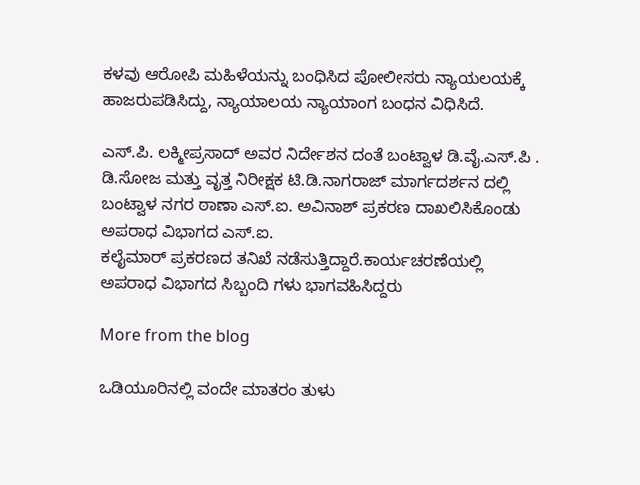ಕಳವು ಆರೋಪಿ ಮಹಿಳೆಯನ್ನು ಬಂಧಿಸಿದ ಪೋಲೀಸರು ನ್ಯಾಯಲಯಕ್ಕೆ ಹಾಜರುಪಡಿಸಿದ್ದು, ನ್ಯಾಯಾಲಯ ನ್ಯಾಯಾಂಗ ಬಂಧನ ವಿಧಿಸಿದೆ.

ಎಸ್.ಪಿ. ಲಕ್ಮೀಪ್ರಸಾದ್ ಅವರ ನಿರ್ದೇಶನ ದಂತೆ ಬಂಟ್ವಾಳ ಡಿ.ವೈ.ಎಸ್.ಪಿ .
ಡಿ.ಸೋಜ ಮತ್ತು ವೃತ್ತ ನಿರೀಕ್ಷಕ ಟಿ.ಡಿ.ನಾಗರಾಜ್ ಮಾರ್ಗದರ್ಶನ ದಲ್ಲಿ ಬಂಟ್ವಾಳ ನಗರ ಠಾಣಾ ಎಸ್.ಐ. ಅವಿನಾಶ್ ಪ್ರಕರಣ ದಾಖಲಿಸಿಕೊಂಡು ಅಪರಾಧ ವಿಭಾಗದ ಎಸ್.ಐ.
ಕಲೈಮಾರ್ ಪ್ರಕರಣದ ತನಿಖೆ ನಡೆಸುತ್ತಿದ್ದಾರೆ.ಕಾರ್ಯಚರಣೆಯಲ್ಲಿ ಅಪರಾಧ ವಿಭಾಗದ ಸಿಬ್ಬಂದಿ ಗಳು ಭಾಗವಹಿಸಿದ್ದರು

More from the blog

ಒಡಿಯೂರಿನಲ್ಲಿ ವಂದೇ ಮಾತರಂ ತುಳು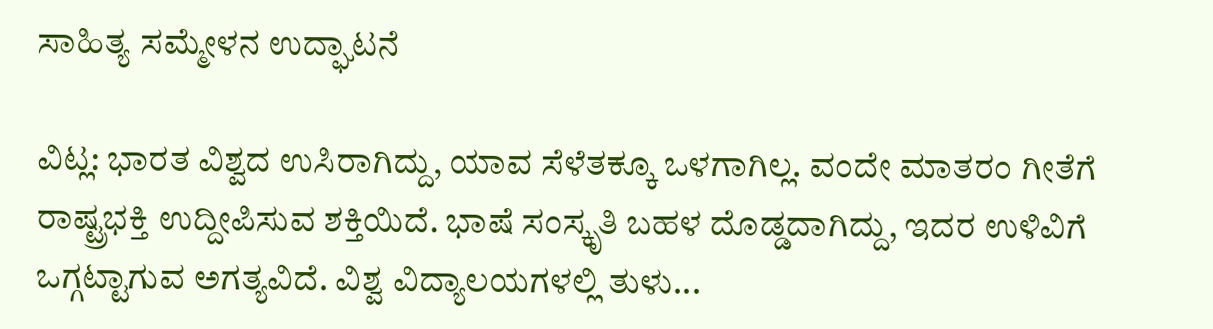ಸಾಹಿತ್ಯ ಸಮ್ಮೇಳನ ಉದ್ಘಾಟನೆ

ವಿಟ್ಲ: ಭಾರತ ವಿಶ್ವದ ಉಸಿರಾಗಿದ್ದು, ಯಾವ ಸೆಳೆತಕ್ಕೂ ಒಳಗಾಗಿಲ್ಲ. ವಂದೇ ಮಾತರಂ ಗೀತೆಗೆ ರಾಷ್ಟ್ರಭಕ್ತಿ ಉದ್ದೀಪಿಸುವ ಶಕ್ತಿಯಿದೆ. ಭಾಷೆ ಸಂಸ್ಕೃತಿ ಬಹಳ ದೊಡ್ಡದಾಗಿದ್ದು, ಇದರ ಉಳಿವಿಗೆ ಒಗ್ಗಟ್ಟಾಗುವ ಅಗತ್ಯವಿದೆ. ವಿಶ್ವ ವಿದ್ಯಾಲಯಗಳಲ್ಲಿ ತುಳು...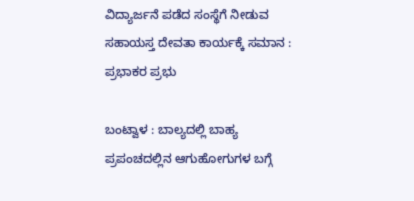ವಿದ್ಯಾರ್ಜನೆ ಪಡೆದ ಸಂಸ್ಥೆಗೆ ನೀಡುವ ಸಹಾಯಸ್ತ ದೇವತಾ ಕಾರ್ಯಕ್ಕೆ ಸಮಾನ : ಪ್ರಭಾಕರ ಪ್ರಭು

ಬಂಟ್ವಾಳ : ಬಾಲ್ಯದಲ್ಲಿ ಬಾಹ್ಯ ಪ್ರಪಂಚದಲ್ಲಿನ ಆಗುಹೋಗುಗಳ ಬಗ್ಗೆ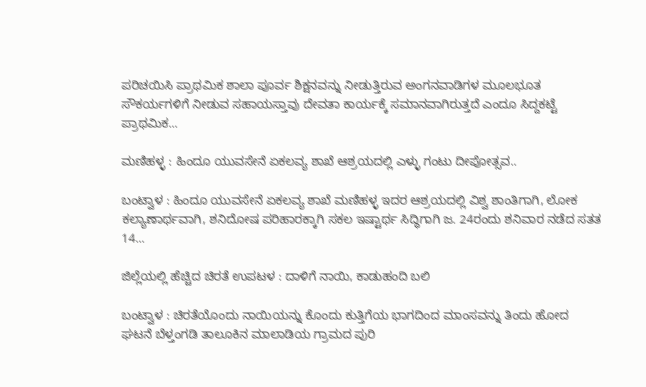ಪರಿಚಯಿಸಿ ಪ್ರಾಥಮಿಕ ಶಾಲಾ ಪೂರ್ವ ಶಿಕ್ಷನವನ್ನು ನೀಡುತ್ತಿರುವ ಅಂಗನವಾಡಿಗಳ ಮೂಲಭೂತ ಸೌಕರ್ಯಗಳಿಗೆ ನೀಡುವ ಸಹಾಯಸ್ತಾವು ದೇವತಾ ಕಾರ್ಯಕ್ಕೆ ಸಮಾನವಾಗಿರುತ್ತದೆ ಎಂದೂ ಸಿದ್ದಕಟ್ಟೆ ಪ್ರಾಥಮಿಕ...

ಮಣಿಹಳ್ಳ : ಹಿಂದೂ ಯುವಸೇನೆ ಏಕಲವ್ಯ ಶಾಖೆ ಆಶ್ರಯದಲ್ಲಿ ಎಳ್ಳು ಗಂಟು ದೀಪೋತ್ಸವ..

ಬಂಟ್ವಾಳ : ಹಿಂದೂ ಯುವಸೇನೆ ಏಕಲವ್ಯ ಶಾಖೆ ಮಣಿಹಳ್ಳ ಇದರ ಆಶ್ರಯದಲ್ಲಿ ವಿಶ್ವ ಶಾಂತಿಗಾಗಿ, ಲೋಕ ಕಲ್ಯಾಣಾರ್ಥವಾಗಿ, ಶನಿದೋಷ ಪರಿಹಾರಕ್ಕಾಗಿ ಸಕಲ ಇಷ್ಟಾರ್ಥ ಸಿದ್ಧಿಗಾಗಿ ಜ. 24ರಂದು ಶನಿವಾರ ನಡೆದ ಸತತ 14...

ಜಿಲ್ಲೆಯಲ್ಲಿ ಹೆಚ್ಚಿದ ಚಿರತೆ ಉಪಟಳ : ದಾಳಿಗೆ ನಾಯಿ, ಕಾಡುಹಂದಿ ಬಲಿ

ಬಂಟ್ವಾಳ : ಚಿರತೆಯೊಂದು ನಾಯಿಯನ್ನು ಕೊಂದು ಕುತ್ತಿಗೆಯ ಭಾಗದಿಂದ ಮಾಂಸವನ್ನು ತಿಂದು ಹೋದ ಘಟನೆ ಬೆಳ್ತಂಗಡಿ ತಾಲೂಕಿನ ಮಾಲಾಡಿಯ ಗ್ರಾಮದ ಪುರಿ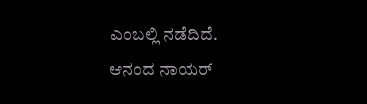ಎಂಬಲ್ಲಿ ನಡೆದಿದೆ. ಆನಂದ ನಾಯರ್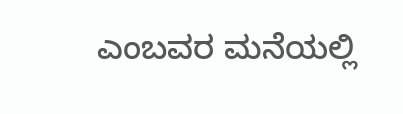ಎಂಬವರ ಮನೆಯಲ್ಲಿ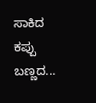ಸಾಕಿದ ಕಪ್ಪು ಬಣ್ಣದ...